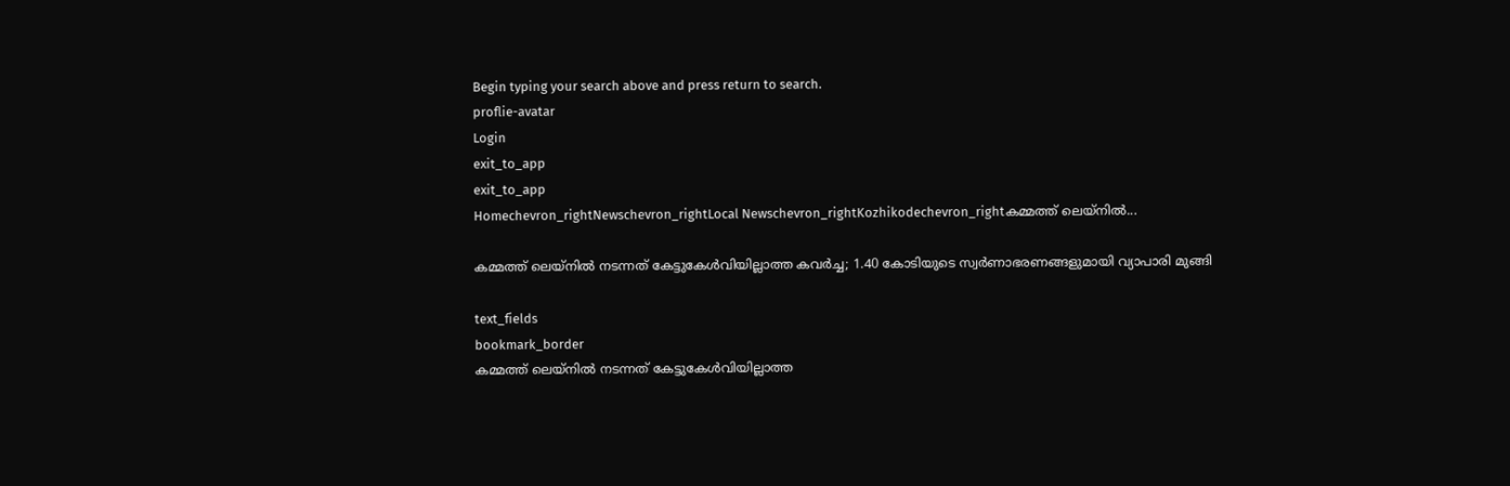Begin typing your search above and press return to search.
proflie-avatar
Login
exit_to_app
exit_to_app
Homechevron_rightNewschevron_rightLocal Newschevron_rightKozhikodechevron_rightകമ്മത്ത് ലെയ്നിൽ...

കമ്മത്ത് ലെയ്നിൽ നടന്നത് കേട്ടുകേൾവിയില്ലാത്ത കവർച്ച; 1.40 കോടിയുടെ സ്വർണാഭരണങ്ങളുമായി വ്യാപാരി മുങ്ങി

text_fields
bookmark_border
കമ്മത്ത് ലെയ്നിൽ നടന്നത് കേട്ടുകേൾവിയില്ലാത്ത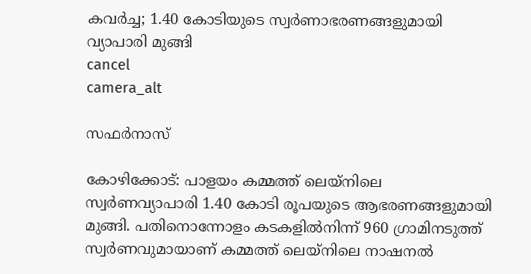കവർച്ച; 1.40 കോടിയുടെ സ്വർണാഭരണങ്ങളുമായി വ്യാപാരി മുങ്ങി
cancel
camera_alt

സഫർനാസ്

കോഴിക്കോട്: പാളയം കമ്മത്ത് ലെയ്നിലെ സ്വർണവ്യാപാരി 1.40 കോടി രൂപയുടെ ആഭരണങ്ങളുമായി മുങ്ങി. പതിനൊന്നോളം കടകളിൽനിന്ന് 960 ഗ്രാമിനടുത്ത് സ്വർണവുമായാണ് കമ്മത്ത് ലെയ്നിലെ നാഷനൽ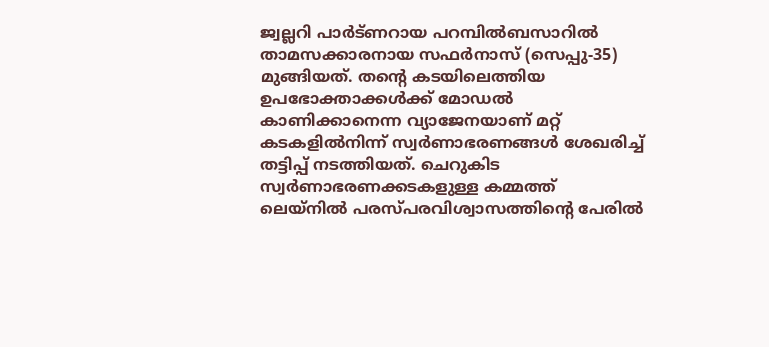ജ്വല്ലറി പാർട്ണറായ പറമ്പിൽബസാറിൽ താമസക്കാരനായ സഫർനാസ് (സെപ്പു-35) മുങ്ങിയത്. തന്റെ കടയിലെത്തിയ ഉപഭോക്താക്കൾക്ക് മോഡൽ കാണിക്കാനെന്ന വ്യാജേനയാണ് മറ്റ് കടകളിൽനിന്ന് സ്വർണാഭരണങ്ങൾ ശേഖരിച്ച് തട്ടിപ്പ് നടത്തിയത്. ചെറുകിട സ്വർണാഭരണക്കടകളുള്ള കമ്മത്ത് ലെയ്നിൽ പരസ്പരവിശ്വാസത്തിന്റെ പേരിൽ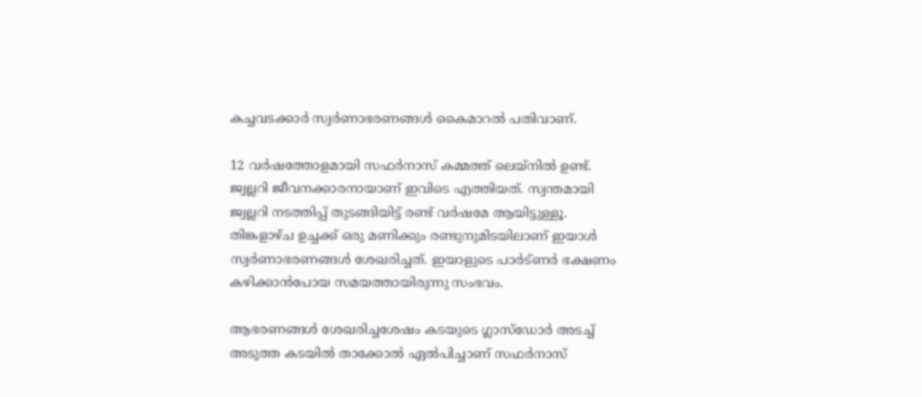കച്ചവടക്കാർ സ്വർണാഭരണങ്ങൾ കൈമാറൽ പതിവാണ്.

12 വർഷത്തോളമായി സഫർനാസ് കമ്മത്ത് ലെയ്നിൽ ഉണ്ട്. ജ്വല്ലറി ജീവനക്കാരനായാണ് ഇവിടെ എത്തിയത്. സ്വന്തമായി ജ്വല്ലറി നടത്തിപ്പ് തുടങ്ങിയിട്ട് രണ്ട് വർഷമേ ആയിട്ടുള്ളൂ. തിങ്കളാഴ്ച ഉച്ചക്ക് ഒരു മണിക്കും രണ്ടുനുമിടയിലാണ് ഇയാൾ സ്വർണാഭരണങ്ങൾ ശേഖരിച്ചത്. ഇയാളുടെ പാർട്ണർ ഭക്ഷണം കഴിക്കാൻപോയ സമയത്തായിരുന്നു സംഭവം.

ആഭരണങ്ങൾ ശേഖരിച്ചശേഷം കടയുടെ ഗ്ലാസ്ഡോർ അടച്ച് അടുത്ത കടയിൽ താക്കോൽ ഏൽപിച്ചാണ് സഫർനാസ്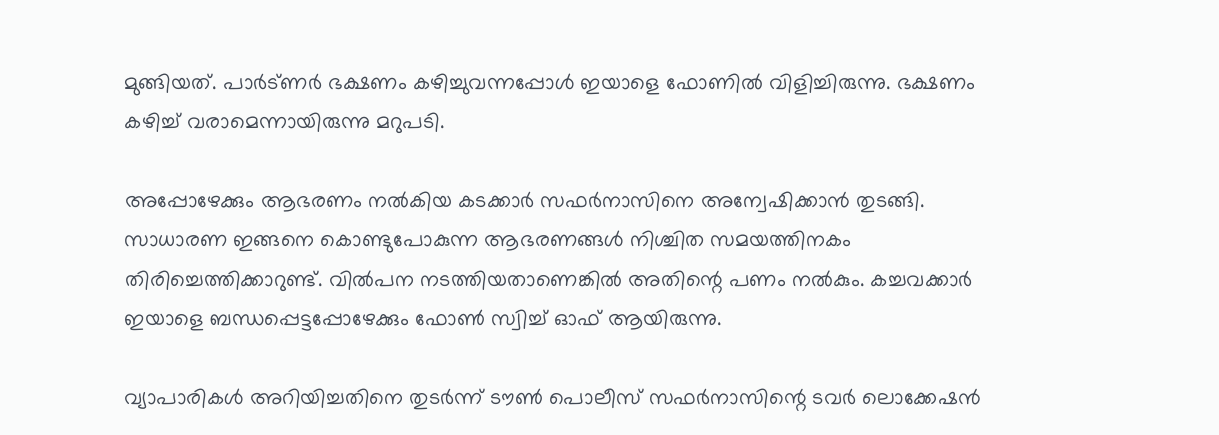മുങ്ങിയത്. പാർട്ണർ ഭക്ഷണം കഴിച്ചുവന്നപ്പോൾ ഇയാളെ ഫോണിൽ വിളിച്ചിരുന്നു. ഭക്ഷണം കഴിച്ച് വരാമെന്നായിരുന്നു മറുപടി.

അപ്പോഴേക്കും ആഭരണം നൽകിയ കടക്കാർ സഫർനാസിനെ അന്വേഷിക്കാൻ തുടങ്ങി. സാധാരണ ഇങ്ങനെ കൊണ്ടുപോകുന്ന ആഭരണങ്ങൾ നിശ്ചിത സമയത്തിനകം തിരിച്ചെത്തിക്കാറുണ്ട്. വിൽപന നടത്തിയതാണെങ്കിൽ അതിന്റെ പണം നൽകും. കച്ചവക്കാർ ഇയാളെ ബന്ധപ്പെട്ടപ്പോഴേക്കും ഫോൺ സ്വിച്ച് ഓഫ് ആയിരുന്നു.

വ്യാപാരികൾ അറിയിച്ചതിനെ തുടർന്ന് ടൗൺ പൊലീസ് സഫർനാസിന്റെ ടവർ ലൊക്കേഷൻ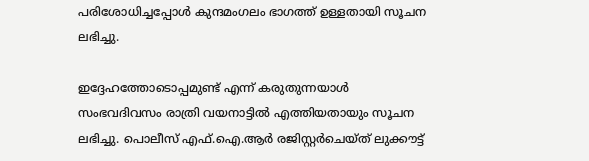പരിശോധിച്ചപ്പോൾ കുന്ദമംഗലം ഭാഗത്ത് ഉള്ളതായി സൂചന ലഭിച്ചു.

ഇദ്ദേഹത്തോടൊപ്പമുണ്ട് എന്ന് കരുതുന്നയാൾ സംഭവദിവസം രാത്രി വയനാട്ടിൽ എത്തിയതായും സൂചന ലഭിച്ചു. പൊലീസ് എഫ്.ഐ.ആർ രജിസ്റ്റർചെയ്ത് ലുക്കൗട്ട്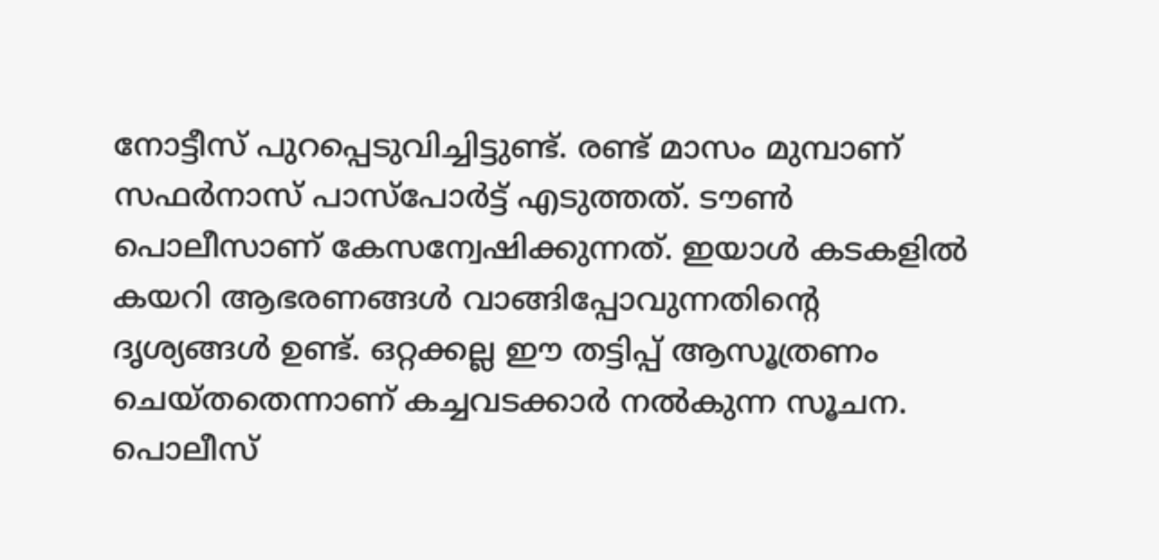നോട്ടീസ് പുറപ്പെടുവിച്ചിട്ടുണ്ട്. രണ്ട് മാസം മുമ്പാണ് സഫർനാസ് പാസ്പോർട്ട് എടുത്തത്. ടൗൺ പൊലീസാണ് കേസന്വേഷിക്കുന്നത്. ഇയാൾ കടകളിൽ കയറി ആഭരണങ്ങൾ വാങ്ങിപ്പോവുന്നതിന്റെ ദൃശ്യങ്ങൾ ഉണ്ട്. ഒറ്റക്കല്ല ഈ തട്ടിപ്പ് ആസൂത്രണം ചെയ്തതെന്നാണ് കച്ചവടക്കാർ നൽകുന്ന സൂചന. പൊലീസ്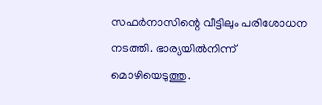സഫർനാസിന്റെ വീട്ടിലും പരിശോധന നടത്തി. ഭാര്യയിൽനിന്ന് മൊഴിയെടുത്തു.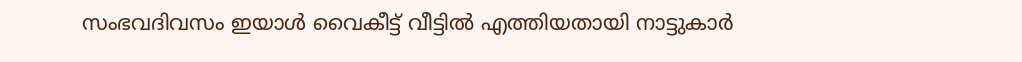സംഭവദിവസം ഇയാൾ വൈകീട്ട് വീട്ടിൽ എത്തിയതായി നാട്ടുകാർ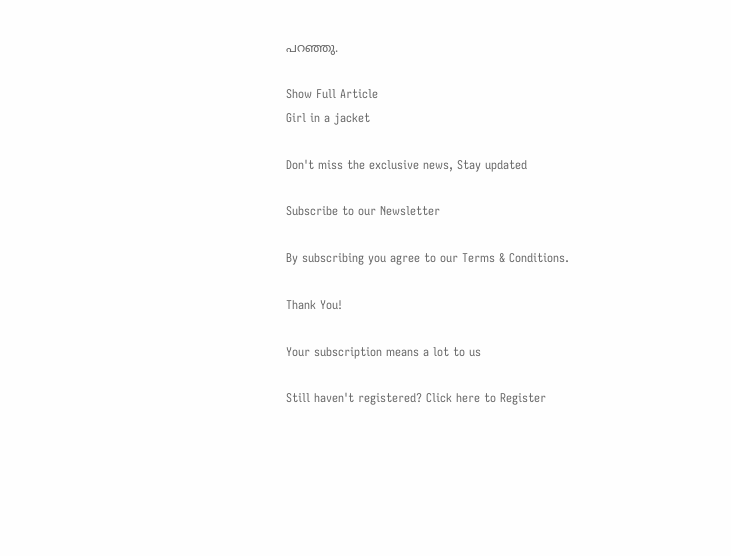പറഞ്ഞു.

Show Full Article
Girl in a jacket

Don't miss the exclusive news, Stay updated

Subscribe to our Newsletter

By subscribing you agree to our Terms & Conditions.

Thank You!

Your subscription means a lot to us

Still haven't registered? Click here to Register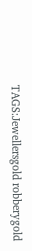TAGS:Jewellersgold robberygold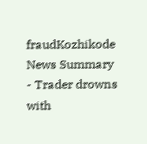fraudKozhikode
News Summary - Trader drowns with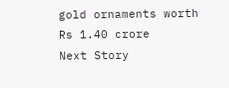gold ornaments worth Rs 1.40 crore
Next Story